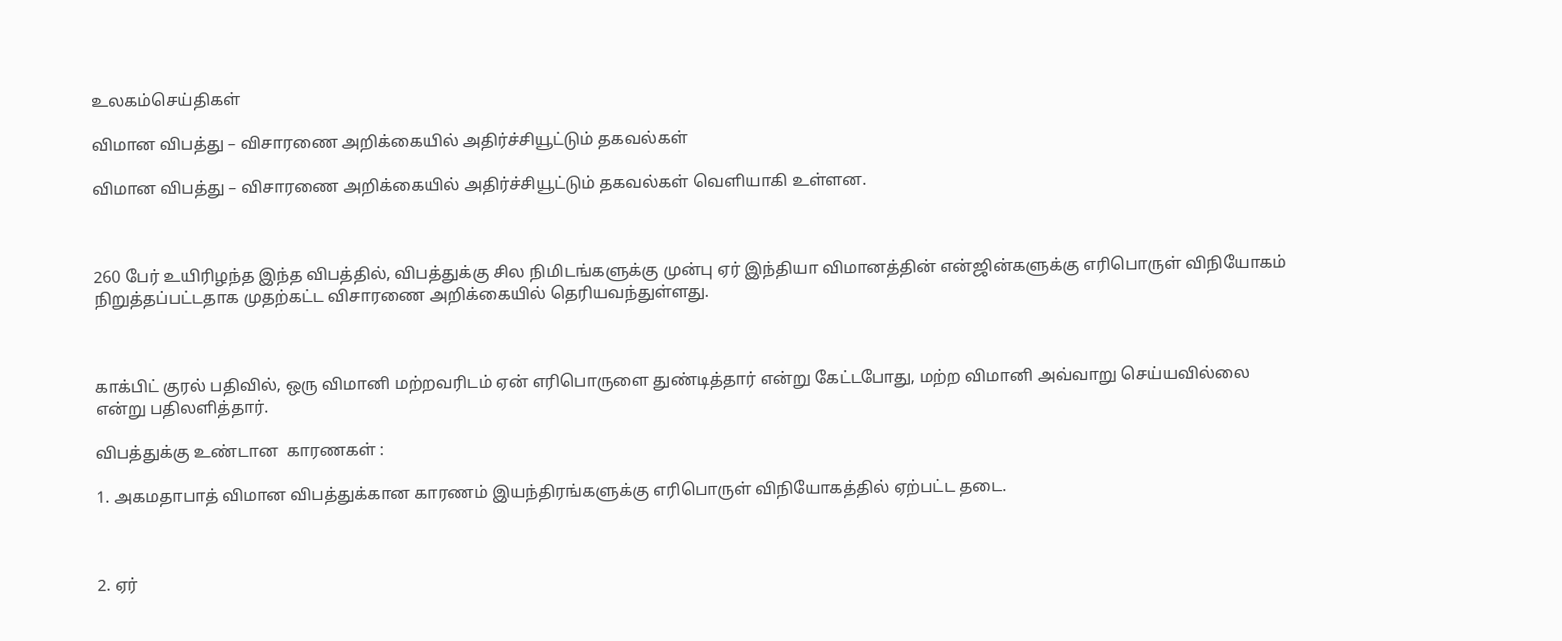உலகம்செய்திகள்

விமான விபத்து – விசாரணை அறிக்கையில் அதிர்ச்சியூட்டும் தகவல்கள்

விமான விபத்து – விசாரணை அறிக்கையில் அதிர்ச்சியூட்டும் தகவல்கள் வெளியாகி உள்ளன.



260 பேர் உயிரிழந்த இந்த விபத்தில், விபத்துக்கு சில நிமிடங்களுக்கு முன்பு ஏர் இந்தியா விமானத்தின் என்ஜின்களுக்கு எரிபொருள் விநியோகம் நிறுத்தப்பட்டதாக முதற்கட்ட விசாரணை அறிக்கையில் தெரியவந்துள்ளது.



காக்பிட் குரல் பதிவில், ஒரு விமானி மற்றவரிடம் ஏன் எரிபொருளை துண்டித்தார் என்று கேட்டபோது, மற்ற விமானி அவ்வாறு செய்யவில்லை என்று பதிலளித்தார்.

விபத்துக்கு உண்டான  காரணகள் :

1. அகமதாபாத் விமான விபத்துக்கான காரணம் இயந்திரங்களுக்கு எரிபொருள் விநியோகத்தில் ஏற்பட்ட தடை.



2. ஏர்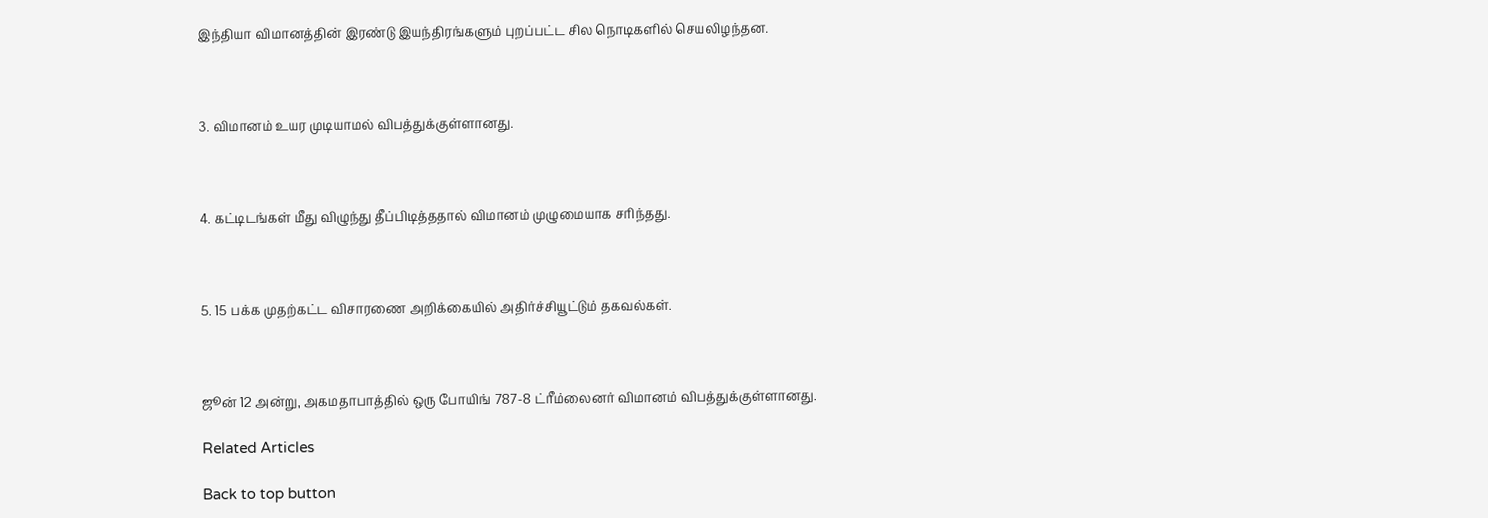இந்தியா விமானத்தின் இரண்டு இயந்திரங்களும் புறப்பட்ட சில நொடிகளில் செயலிழந்தன.



3. விமானம் உயர முடியாமல் விபத்துக்குள்ளானது.



4. கட்டிடங்கள் மீது விழுந்து தீப்பிடித்ததால் விமானம் முழுமையாக சரிந்தது.



5. 15 பக்க முதற்கட்ட விசாரணை அறிக்கையில் அதிர்ச்சியூட்டும் தகவல்கள்.



ஜூன் 12 அன்று, அகமதாபாத்தில் ஒரு போயிங் 787-8 ட்ரீம்லைனர் விமானம் விபத்துக்குள்ளானது.

Related Articles

Back to top button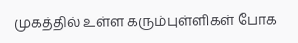முகத்தில் உள்ள கரும்புள்ளிகள் போக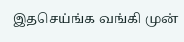இதசெய்ங்க வங்கி முன்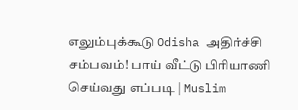எலும்புக்கூடு Odisha அதிர்ச்சி சம்பவம்! பாய் வீட்டு பிரியாணி செய்வது எப்படி | Muslim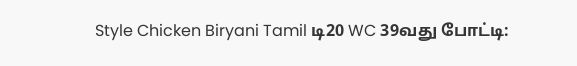Style Chicken Biryani Tamil டி20 WC 39வது போட்டி: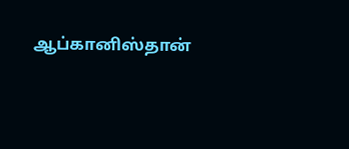ஆப்கானிஸ்தான்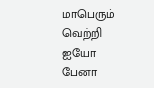மாபெரும் வெற்றி ஐயோ பேனா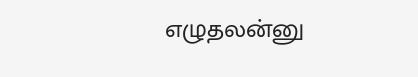எழுதலன்னு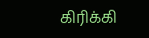கிரிக்கி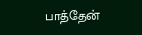பாத்தேன்